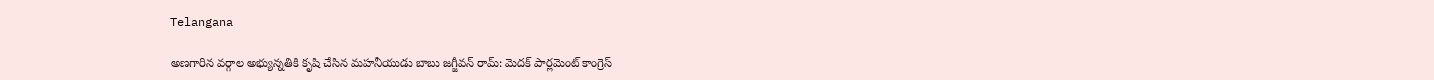Telangana

అణగారిన వర్గాల అభ్యున్నతికి కృషి చేసిన మహనీయుడు బాబు జగ్జీవన్ రామ్: మెదక్ పార్లమెంట్ కాంగ్రెస్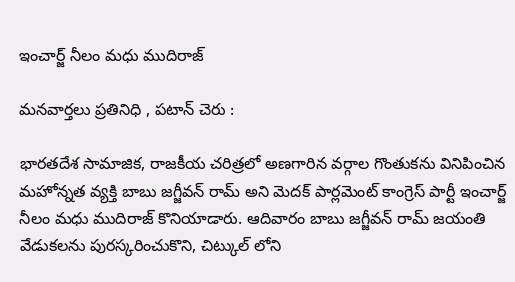ఇంచార్జ్ నీలం మధు ముదిరాజ్

మనవార్తలు ప్రతినిధి , పటాన్ చెరు :

భారతదేశ సామాజిక, రాజకీయ చరిత్రలో అణగారిన వర్గాల గొంతుకను వినిపించిన మహోన్నత వ్యక్తి బాబు జగ్జీవన్ రామ్ అని మెదక్ పార్లమెంట్ కాంగ్రెస్ పార్టీ ఇంచార్జ్ నీలం మధు ముదిరాజ్ కొనియాడారు. ఆదివారం బాబు జగ్జీవన్ రామ్ జయంతి వేడుకలను పురస్కరించుకొని, చిట్కుల్ లోని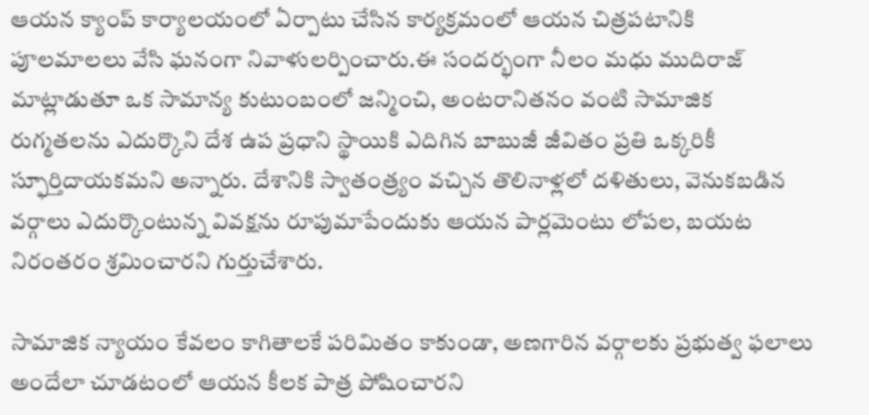ఆయన క్యాంప్ కార్యాలయంలో ఏర్పాటు చేసిన కార్యక్రమంలో ఆయన చిత్రపటానికి పూలమాలలు వేసి ఘనంగా నివాళులర్పించారు.ఈ సందర్భంగా నీలం మధు ముదిరాజ్ మాట్లాడుతూ ఒక సామాన్య కుటుంబంలో జన్మించి, అంటరానితనం వంటి సామాజిక రుగ్మతలను ఎదుర్కొని దేశ ఉప ప్రధాని స్థాయికి ఎదిగిన బాబుజీ జీవితం ప్రతి ఒక్కరికీ స్ఫూర్తిదాయకమని అన్నారు. దేశానికి స్వాతంత్ర్యం వచ్చిన తొలినాళ్లలో దళితులు, వెనుకబడిన వర్గాలు ఎదుర్కొంటున్న వివక్షను రూపుమాపేందుకు ఆయన పార్లమెంటు లోపల, బయట నిరంతరం శ్రమించారని గుర్తుచేశారు.

సామాజిక న్యాయం కేవలం కాగితాలకే పరిమితం కాకుండా, అణగారిన వర్గాలకు ప్రభుత్వ ఫలాలు అందేలా చూడటంలో ఆయన కీలక పాత్ర పోషించారని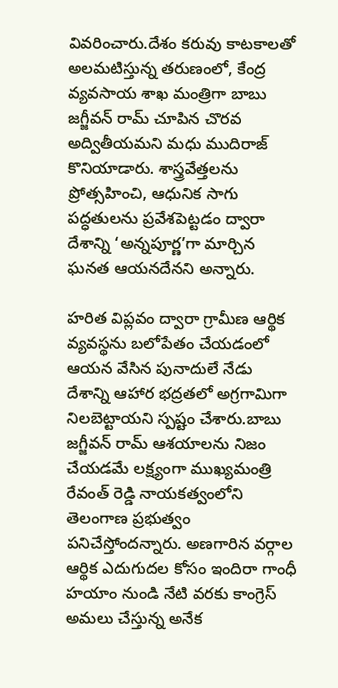వివరించారు.దేశం కరువు కాటకాలతో అలమటిస్తున్న తరుణంలో, కేంద్ర వ్యవసాయ శాఖ మంత్రిగా బాబు జగ్జీవన్ రామ్ చూపిన చొరవ అద్వితీయమని మధు ముదిరాజ్ కొనియాడారు. శాస్త్రవేత్తలను ప్రోత్సహించి, ఆధునిక సాగు పద్ధతులను ప్రవేశపెట్టడం ద్వారా దేశాన్ని ‘అన్నపూర్ణ’గా మార్చిన ఘనత ఆయనదేనని అన్నారు.

హరిత విప్లవం ద్వారా గ్రామీణ ఆర్థిక వ్యవస్థను బలోపేతం చేయడంలో ఆయన వేసిన పునాదులే నేడు దేశాన్ని ఆహార భద్రతలో అగ్రగామిగా నిలబెట్టాయని స్పష్టం చేశారు.బాబు జగ్జీవన్ రామ్ ఆశయాలను నిజం చేయడమే లక్ష్యంగా ముఖ్యమంత్రి రేవంత్ రెడ్డి నాయకత్వంలోని తెలంగాణ ప్రభుత్వం పనిచేస్తోందన్నారు. అణగారిన వర్గాల ఆర్థిక ఎదుగుదల కోసం ఇందిరా గాంధీ హయాం నుండి నేటి వరకు కాంగ్రెస్ అమలు చేస్తున్న అనేక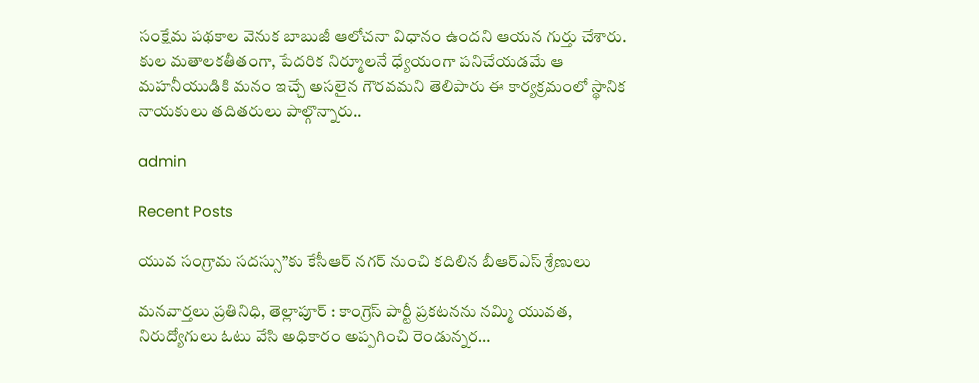సంక్షేమ పథకాల వెనుక బాబుజీ ఆలోచనా విధానం ఉందని ఆయన గుర్తు చేశారు. కుల మతాలకతీతంగా, పేదరిక నిర్మూలనే ధ్యేయంగా పనిచేయడమే ఆ మహనీయుడికి మనం ఇచ్చే అసలైన గౌరవమని తెలిపారు ఈ కార్యక్రమంలో స్థానిక నాయకులు తదితరులు పాల్గొన్నారు..

admin

Recent Posts

యువ సంగ్రామ సదస్సు”కు కేసీఆర్ నగర్ నుంచి కదిలిన బీఆర్ఎస్ శ్రేణులు

మనవార్తలు ప్రతినిధి, తెల్లాపూర్ : కాంగ్రెస్ పార్టీ ప్రకటనను నమ్మి యువత, నిరుద్యోగులు ఓటు వేసి అధికారం అప్పగించి రెండున్నర…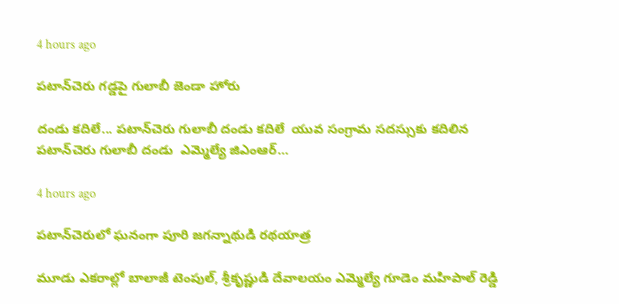4 hours ago

పటాన్‌చెరు గడ్డపై గులాబీ జెండా హోరు

దండు కదిలే... పటాన్‌చెరు గులాబీ దండు కదిలే  యువ సంగ్రామ సదస్సుకు కదిలిన పటాన్‌చెరు గులాబీ దండు  ఎమ్మెల్యే జిఎంఆర్…

4 hours ago

పటాన్‌చెరులో ఘనంగా పూరి జగన్నాథుడి రథయాత్ర

మూడు ఎకరాల్లో బాలాజీ టెంపుల్, శ్రీకృష్ణుడి దేవాలయం ఎమ్మెల్యే గూడెం మహిపాల్ రెడ్డి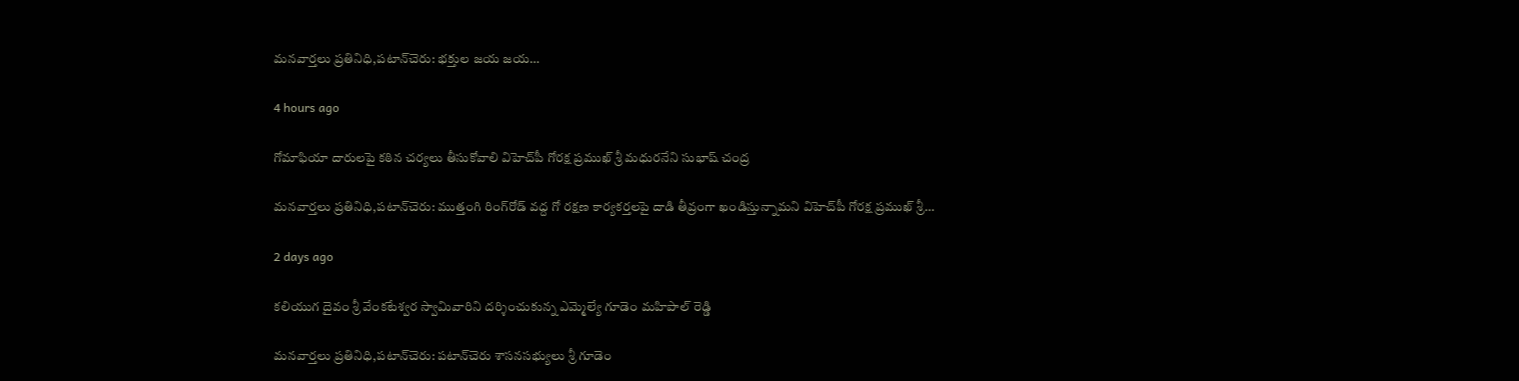మనవార్తలు ప్రతినిధి,పటాన్‌చెరు: భక్తుల జయ జయ…

4 hours ago

గోమాఫియా దారులపై కఠిన చర్యలు తీసుకోవాలి విహెచ్‌పీ గోరక్ష ప్రముఖ్ శ్రీ మధురనేని సుభాష్ చంద్ర

మనవార్తలు ప్రతినిధి,పటాన్‌చెరు: ముత్తంగి రింగ్‌రోడ్ వద్ద గో రక్షణ కార్యకర్తలపై దాడి తీవ్రంగా ఖండిస్తున్నామని విహెచ్‌పీ గోరక్ష ప్రముఖ్ శ్రీ…

2 days ago

కలియుగ దైవం శ్రీ వేంకటేశ్వర స్వామివారిని దర్శించుకున్న ఎమ్మెల్యే గూడెం మహిపాల్ రెడ్డి

మనవార్తలు ప్రతినిధి,పటాన్‌చెరు: పటాన్‌చెరు శాసనసభ్యులు శ్రీ గూడెం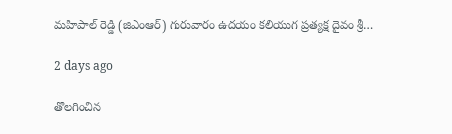మహిపాల్ రెడ్డి (జిఎంఆర్) గురువారం ఉదయం కలియుగ ప్రత్యక్ష దైవం శ్రీ…

2 days ago

తొలగించిన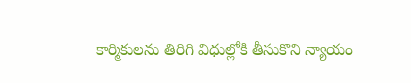కార్మికులను తిరిగి విధుల్లోకి తీసుకొని న్యాయం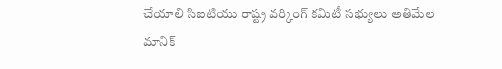చేయాలి సిఐటియు రాష్ట్ర వర్కింగ్ కమిటీ సభ్యులు అతిమేల మానిక్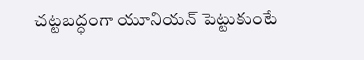చట్టబద్ధంగా యూనియన్ పెట్టుకుంటే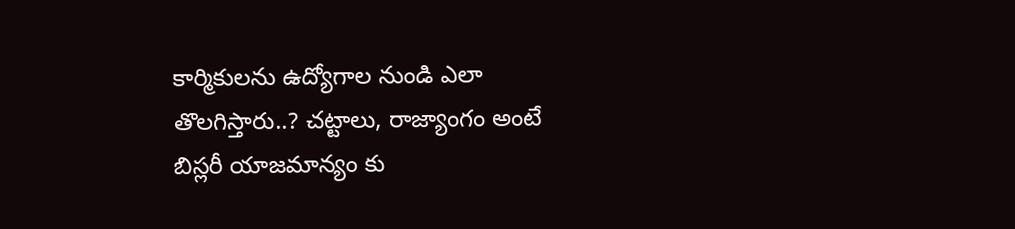కార్మికులను ఉద్యోగాల నుండి ఎలా తొలగిస్తారు..? చట్టాలు, రాజ్యాంగం అంటే బిస్లరీ యాజమాన్యం కు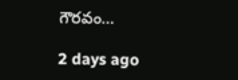గౌరవం…

2 days ago